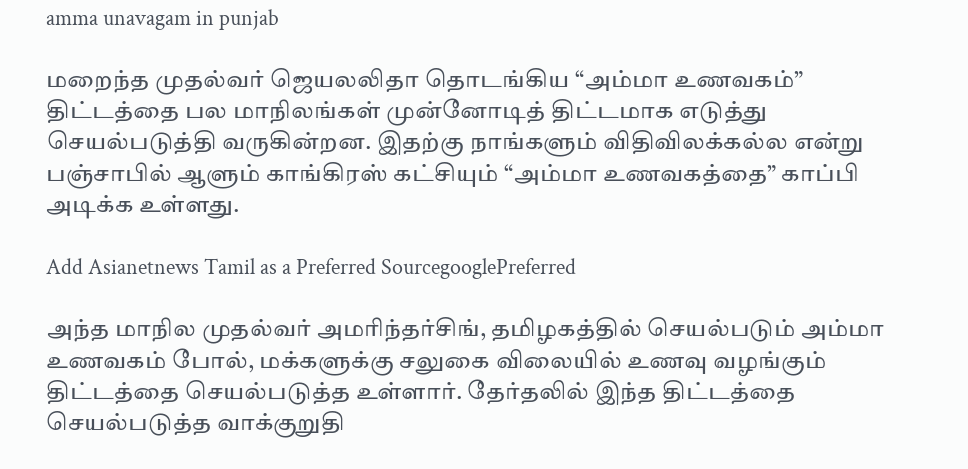amma unavagam in punjab

மறைந்த முதல்வர் ஜெயலலிதா தொடங்கிய “அம்மா உணவகம்” திட்டத்தை பல மாநிலங்கள் முன்னோடித் திட்டமாக எடுத்து செயல்படுத்தி வருகின்றன. இதற்கு நாங்களும் விதிவிலக்கல்ல என்று பஞ்சாபில் ஆளும் காங்கிரஸ் கட்சியும் “அம்மா உணவகத்தை” காப்பி அடிக்க உள்ளது.

Add Asianetnews Tamil as a Preferred SourcegooglePreferred

அந்த மாநில முதல்வர் அமரிந்தர்சிங், தமிழகத்தில் செயல்படும் அம்மா உணவகம் போல், மக்களுக்கு சலுகை விலையில் உணவு வழங்கும் திட்டத்தை செயல்படுத்த உள்ளார். தேர்தலில் இந்த திட்டத்தை செயல்படுத்த வாக்குறுதி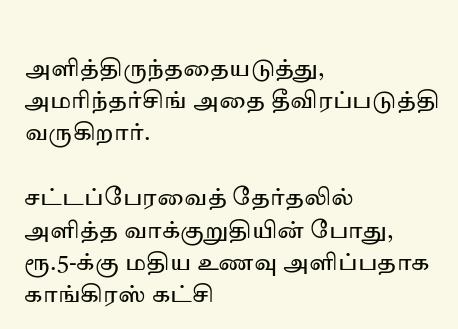அளித்திருந்ததையடுத்து, அமரிந்தர்சிங் அதை தீவிரப்படுத்தி வருகிறார்.

சட்டப்பேரவைத் தேர்தலில் அளித்த வாக்குறுதியின் போது, ரூ.5-க்கு மதிய உணவு அளிப்பதாக காங்கிரஸ் கட்சி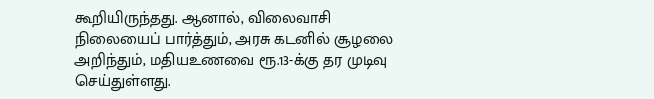கூறியிருந்தது. ஆனால், விலைவாசி நிலையைப் பார்த்தும், அரசு கடனில் சூழலை அறிந்தும், மதியஉணவை ரூ.13-க்கு தர முடிவு செய்துள்ளது.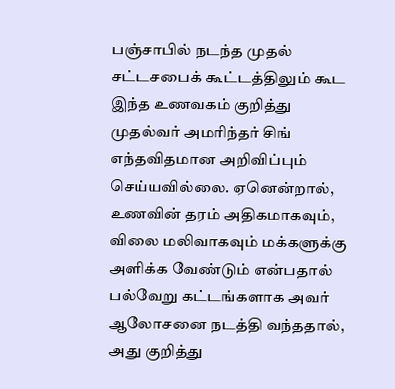பஞ்சாபில் நடந்த முதல் சட்டசபைக் கூட்டத்திலும் கூட இந்த உணவகம் குறித்து முதல்வர் அமரிந்தர் சிங் எந்தவிதமான அறிவிப்பும் செய்யவில்லை. ஏனென்றால், உணவின் தரம் அதிகமாகவும், விலை மலிவாகவும் மக்களுக்கு அளிக்க வேண்டும் என்பதால் பல்வேறு கட்டங்களாக அவர் ஆலோசனை நடத்தி வந்ததால், அது குறித்து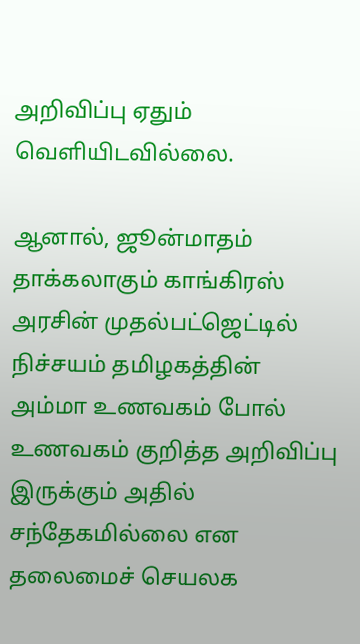அறிவிப்பு ஏதும் வெளியிடவில்லை.

ஆனால், ஜூன்மாதம் தாக்கலாகும் காங்கிரஸ் அரசின் முதல்பட்ஜெட்டில் நிச்சயம் தமிழகத்தின் அம்மா உணவகம் போல் உணவகம் குறித்த அறிவிப்பு இருக்கும் அதில் சந்தேகமில்லை என தலைமைச் செயலக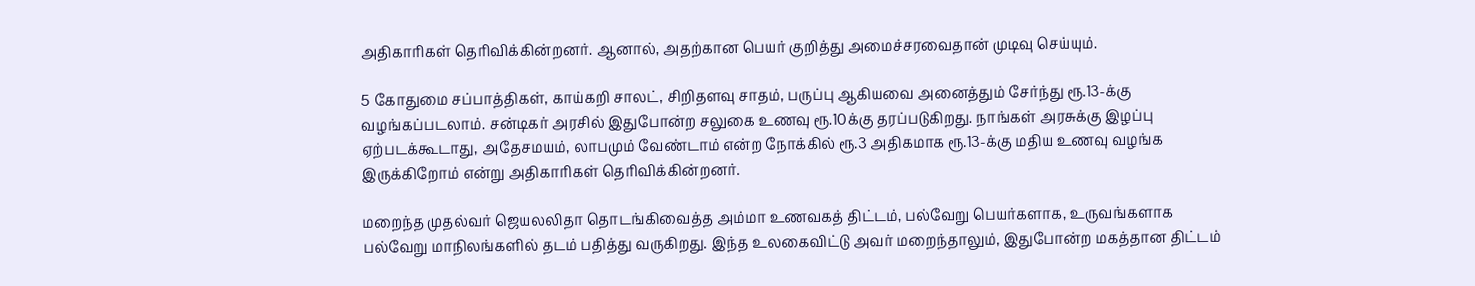அதிகாரிகள் தெரிவிக்கின்றனர். ஆனால், அதற்கான பெயர் குறித்து அமைச்சரவைதான் முடிவு செய்யும்.

5 கோதுமை சப்பாத்திகள், காய்கறி சாலட், சிறிதளவு சாதம், பருப்பு ஆகியவை அனைத்தும் சேர்ந்து ரூ.13-க்கு வழங்கப்படலாம். சன்டிகர் அரசில் இதுபோன்ற சலுகை உணவு ரூ.10க்கு தரப்படுகிறது. நாங்கள் அரசுக்கு இழப்பு ஏற்படக்கூடாது, அதேசமயம், லாபமும் வேண்டாம் என்ற நோக்கில் ரூ.3 அதிகமாக ரூ.13-க்கு மதிய உணவு வழங்க இருக்கிறோம் என்று அதிகாரிகள் தெரிவிக்கின்றனர்.

மறைந்த முதல்வர் ஜெயலலிதா தொடங்கிவைத்த அம்மா உணவகத் திட்டம், பல்வேறு பெயர்களாக, உருவங்களாக பல்வேறு மாநிலங்களில் தடம் பதித்து வருகிறது. இந்த உலகைவிட்டு அவர் மறைந்தாலும், இதுபோன்ற மகத்தான திட்டம்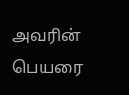அவரின் பெயரை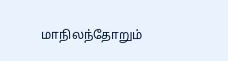மாநிலந்தோறும்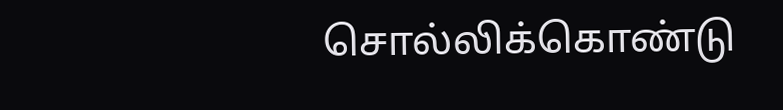சொல்லிக்கொண்டு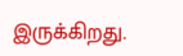இருக்கிறது.